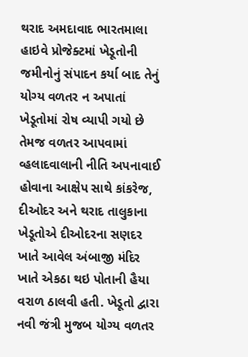થરાદ અમદાવાદ ભારતમાલા હાઇવે પ્રોજેક્ટમાં ખેડૂતોની જમીનોનું સંપાદન કર્યા બાદ તેનું યોગ્ય વળતર ન અપાતાં ખેડૂતોમાં રોષ વ્યાપી ગયો છે તેમજ વળતર આપવામાં વ્હલાદવાલાની નીતિ અપનાવાઈ હોવાના આક્ષેપ સાથે કાંકરેજ, દીઓદર અને થરાદ તાલુકાના ખેડૂતોએ દીઓદરના સણદર ખાતે આવેલ અંબાજી મંદિર ખાતે એકઠા થઇ પોતાની હૈયા વરાળ ઠાલવી હતી. ખેડૂતો દ્વારા નવી જંત્રી મુજબ યોગ્ય વળતર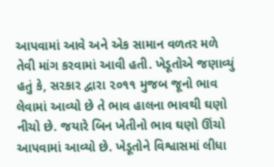આપવામાં આવે અને એક સામાન વળતર મળે તેવી માંગ કરવામાં આવી હતી. ખેડૂતોએ જણાવ્યું હતું કે, સરકાર દ્વારા ૨૦૧૧ મુજબ જૂનો ભાવ લેવામાં આવ્યો છે તે ભાવ હાલના ભાવથી ઘણો નીચો છે. જયારે બિન ખેતીનો ભાવ ઘણો ઊંચો આપવામાં આવ્યો છે. ખેડૂતોને વિશ્વાસમાં લીધા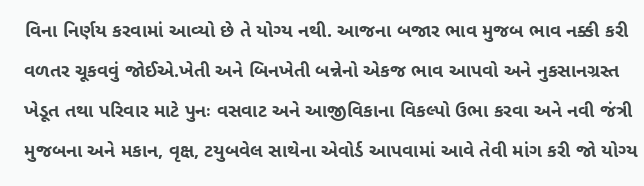વિના નિર્ણય કરવામાં આવ્યો છે તે યોગ્ય નથી. આજના બજાર ભાવ મુજબ ભાવ નક્કી કરી વળતર ચૂકવવું જોઈએ.ખેતી અને બિનખેતી બન્નેનો એકજ ભાવ આપવો અને નુકસાનગ્રસ્ત ખેડૂત તથા પરિવાર માટે પુનઃ વસવાટ અને આજીવિકાના વિકલ્પો ઉભા કરવા અને નવી જંત્રી મુજબના અને મકાન, વૃક્ષ, ટયુબવેલ સાથેના એવોર્ડ આપવામાં આવે તેવી માંગ કરી જો યોગ્ય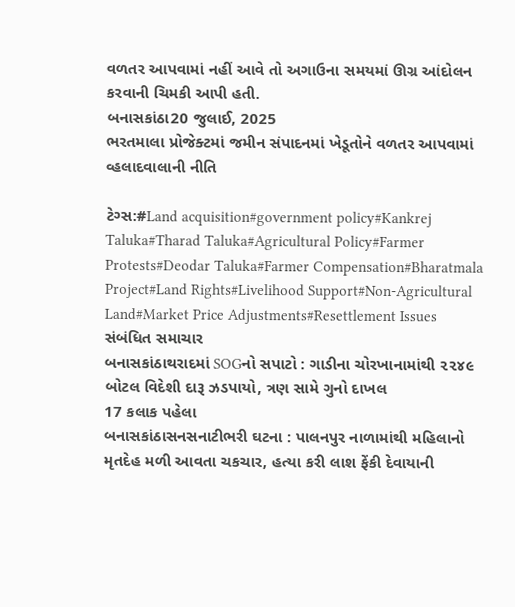વળતર આપવામાં નહીં આવે તો અગાઉના સમયમાં ઊગ્ર આંદોલન કરવાની ચિમકી આપી હતી.
બનાસકાંઠા20 જુલાઈ, 2025
ભરતમાલા પ્રોજેક્ટમાં જમીન સંપાદનમાં ખેડૂતોને વળતર આપવામાં વ્હલાદવાલાની નીતિ

ટેગ્સ:#Land acquisition#government policy#Kankrej Taluka#Tharad Taluka#Agricultural Policy#Farmer Protests#Deodar Taluka#Farmer Compensation#Bharatmala Project#Land Rights#Livelihood Support#Non-Agricultural Land#Market Price Adjustments#Resettlement Issues
સંબંધિત સમાચાર
બનાસકાંઠાથરાદમાં SOGનો સપાટો : ગાડીના ચોરખાનામાંથી ૨૨૪૯ બોટલ વિદેશી દારૂ ઝડપાયો, ત્રણ સામે ગુનો દાખલ
17 કલાક પહેલા
બનાસકાંઠાસનસનાટીભરી ઘટના : પાલનપુર નાળામાંથી મહિલાનો મૃતદેહ મળી આવતા ચકચાર, હત્યા કરી લાશ ફેંકી દેવાયાની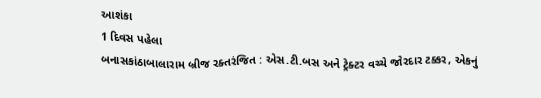આશંકા
1 દિવસ પહેલા
બનાસકાંઠાબાલારામ બ્રીજ રક્તરંજિત : એસ.ટી.બસ અને ટ્રેક્ટર વચ્ચે જોરદાર ટક્કર, એકનું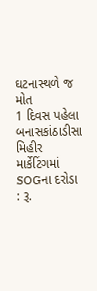ઘટનાસ્થળે જ મોત
1 દિવસ પહેલા
બનાસકાંઠાડીસા મિહીર માર્કેટિંગમાં SOGના દરોડા : રૂ.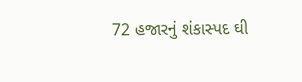72 હજારનું શંકાસ્પદ ઘી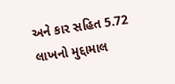અને કાર સહિત 5.72 લાખનો મુદ્દામાલ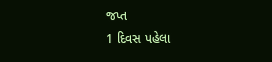જપ્ત
1 દિવસ પહેલા